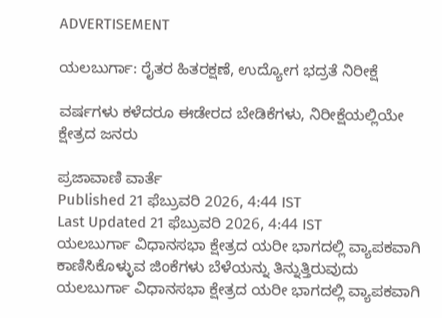ADVERTISEMENT

ಯಲಬುರ್ಗಾ: ರೈತರ ಹಿತರಕ್ಷಣೆ, ಉದ್ಯೋಗ ಭದ್ರತೆ ನಿರೀಕ್ಷೆ

ವರ್ಷಗಳು ಕಳೆದರೂ ಈಡೇರದ ಬೇಡಿಕೆಗಳು, ನಿರೀಕ್ಷೆಯಲ್ಲಿಯೇ ಕ್ಷೇತ್ರದ ಜನರು

ಪ್ರಜಾವಾಣಿ ವಾರ್ತೆ
Published 21 ಫೆಬ್ರುವರಿ 2026, 4:44 IST
Last Updated 21 ಫೆಬ್ರುವರಿ 2026, 4:44 IST
ಯಲಬುರ್ಗಾ ವಿಧಾನಸಭಾ ಕ್ಷೇತ್ರದ ಯರೀ ಭಾಗದಲ್ಲಿ ವ್ಯಾಪಕವಾಗಿ ಕಾಣಿಸಿಕೊಳ್ಳುವ ಜಿಂಕೆಗಳು ಬೆಳೆಯನ್ನು ತಿನ್ನುತ್ತಿರುವುದು
ಯಲಬುರ್ಗಾ ವಿಧಾನಸಭಾ ಕ್ಷೇತ್ರದ ಯರೀ ಭಾಗದಲ್ಲಿ ವ್ಯಾಪಕವಾಗಿ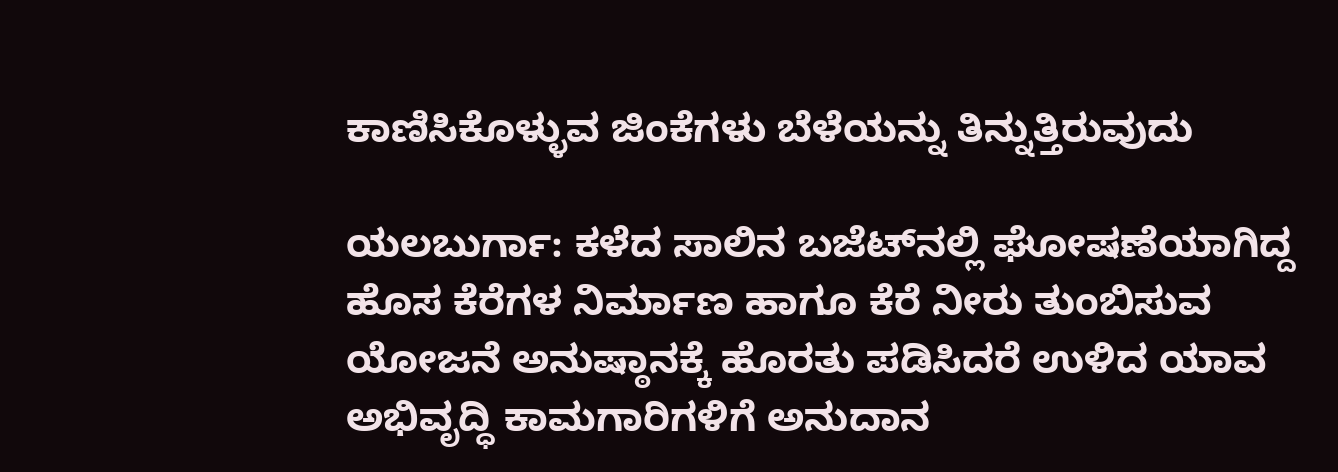ಕಾಣಿಸಿಕೊಳ್ಳುವ ಜಿಂಕೆಗಳು ಬೆಳೆಯನ್ನು ತಿನ್ನುತ್ತಿರುವುದು

ಯಲಬುರ್ಗಾ: ಕಳೆದ ಸಾಲಿನ ಬಜೆಟ್‍ನಲ್ಲಿ ಘೋಷಣೆಯಾಗಿದ್ದ ಹೊಸ ಕೆರೆಗಳ ನಿರ್ಮಾಣ ಹಾಗೂ ಕೆರೆ ನೀರು ತುಂಬಿಸುವ ಯೋಜನೆ ಅನುಷ್ಠಾನಕ್ಕೆ ಹೊರತು ಪಡಿಸಿದರೆ ಉಳಿದ ಯಾವ ಅಭಿವೃದ್ಧಿ ಕಾಮಗಾರಿಗಳಿಗೆ ಅನುದಾನ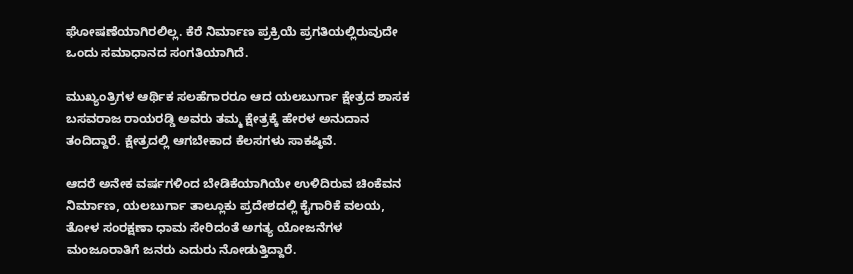ಘೋಷಣೆಯಾಗಿರಲಿಲ್ಲ. ಕೆರೆ ನಿರ್ಮಾಣ ಪ್ರಕ್ರಿಯೆ ಪ್ರಗತಿಯಲ್ಲಿರುವುದೇ ಒಂದು ಸಮಾಧಾನದ ಸಂಗತಿಯಾಗಿದೆ.

ಮುಖ್ಯಂತ್ರಿಗಳ ಆರ್ಥಿಕ ಸಲಹೆಗಾರರೂ ಆದ ಯಲಬುರ್ಗಾ ಕ್ಷೇತ್ರದ ಶಾಸಕ ಬಸವರಾಜ ರಾಯರಡ್ಡಿ ಅವರು ತಮ್ಮ ಕ್ಷೇತ್ರಕ್ಕೆ ಹೇರಳ ಅನುದಾನ ತಂದಿದ್ದಾರೆ. ಕ್ಷೇತ್ರದಲ್ಲಿ ಆಗಬೇಕಾದ ಕೆಲಸಗಳು ಸಾಕಷ್ಠಿವೆ.

ಆದರೆ ಅನೇಕ ವರ್ಷಗಳಿಂದ ಬೇಡಿಕೆಯಾಗಿಯೇ ಉಳಿದಿರುವ ಚಿಂಕೆವನ ನಿರ್ಮಾಣ, ಯಲಬುರ್ಗಾ ತಾಲ್ಲೂಕು ಪ್ರದೇಶದಲ್ಲಿ ಕೈಗಾರಿಕೆ ವಲಯ, ತೋಳ ಸಂರಕ್ಷಣಾ ಧಾಮ ಸೇರಿದಂತೆ ಅಗತ್ಯ ಯೋಜನೆಗಳ ಮಂಜೂರಾತಿಗೆ ಜನರು ಎದುರು ನೋಡುತ್ತಿದ್ದಾರೆ.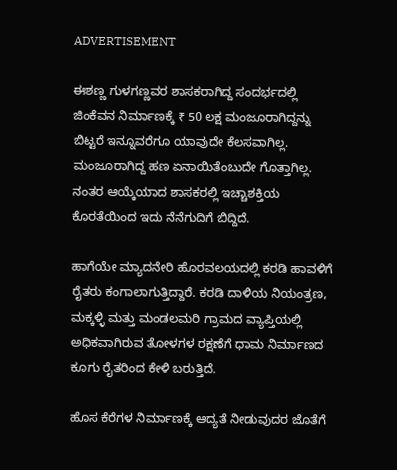ADVERTISEMENT

ಈಶಣ್ಣ ಗುಳಗಣ್ಣವರ ಶಾಸಕರಾಗಿದ್ದ ಸಂದರ್ಭದಲ್ಲಿ ಜಿಂಕೆವನ ನಿರ್ಮಾಣಕ್ಕೆ ₹ 50 ಲಕ್ಷ ಮಂಜೂರಾಗಿದ್ದನ್ನು ಬಿಟ್ಟರೆ ಇನ್ನೂವರೆಗೂ ಯಾವುದೇ ಕೆಲಸವಾಗಿಲ್ಲ. ಮಂಜೂರಾಗಿದ್ದ ಹಣ ಏನಾಯಿತೆಂಬುದೇ ಗೊತ್ತಾಗಿಲ್ಲ. ನಂತರ ಆಯ್ಕೆಯಾದ ಶಾಸಕರಲ್ಲಿ ಇಚ್ಚಾಶಕ್ತಿಯ ಕೊರತೆಯಿಂದ ಇದು ನೆನೆಗುದಿಗೆ ಬಿದ್ದಿದೆ.

ಹಾಗೆಯೇ ಮ್ಯಾದನೇರಿ ಹೊರವಲಯದಲ್ಲಿ ಕರಡಿ ಹಾವಳಿಗೆ ರೈತರು ಕಂಗಾಲಾಗುತ್ತಿದ್ದಾರೆ. ಕರಡಿ ದಾಳಿಯ ನಿಯಂತ್ರಣ, ಮಕ್ಕಳ್ಳಿ ಮತ್ತು ಮಂಡಲಮರಿ ಗ್ರಾಮದ ವ್ಯಾಪ್ತಿಯಲ್ಲಿ ಅಧಿಕವಾಗಿರುವ ತೋಳಗಳ ರಕ್ಷಣೆಗೆ ಧಾಮ ನಿರ್ಮಾಣದ ಕೂಗು ರೈತರಿಂದ ಕೇಳಿ ಬರುತ್ತಿದೆ.

ಹೊಸ ಕೆರೆಗಳ ನಿರ್ಮಾಣಕ್ಕೆ ಆದ್ಯತೆ ನೀಡುವುದರ ಜೊತೆಗೆ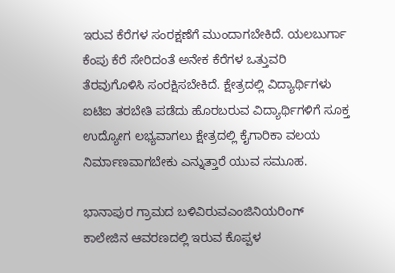ಇರುವ ಕೆರೆಗಳ ಸಂರಕ್ಷಣೆಗೆ ಮುಂದಾಗಬೇಕಿದೆ. ಯಲಬುರ್ಗಾ ಕೆಂಪು ಕೆರೆ ಸೇರಿದಂತೆ ಅನೇಕ ಕೆರೆಗಳ ಒತ್ತುವರಿ ತೆರವುಗೊಳಿಸಿ ಸಂರಕ್ಷಿಸಬೇಕಿದೆ. ಕ್ಷೇತ್ರದಲ್ಲಿ ವಿದ್ಯಾರ್ಥಿಗಳು ಐಟಿಐ ತರಬೇತಿ ಪಡೆದು ಹೊರಬರುವ ವಿದ್ಯಾರ್ಥಿಗಳಿಗೆ ಸೂಕ್ತ ಉದ್ಯೋಗ ಲಭ್ಯವಾಗಲು ಕ್ಷೇತ್ರದಲ್ಲಿ ಕೈಗಾರಿಕಾ ವಲಯ ನಿರ್ಮಾಣವಾಗಬೇಕು ಎನ್ನುತ್ತಾರೆ ಯುವ ಸಮೂಹ.

ಭಾನಾಪುರ ಗ್ರಾಮದ ಬಳಿವಿರುವಎಂಜಿನಿಯರಿಂಗ್ ಕಾಲೇಜಿನ ಆವರಣದಲ್ಲಿ ಇರುವ ಕೊಪ್ಪಳ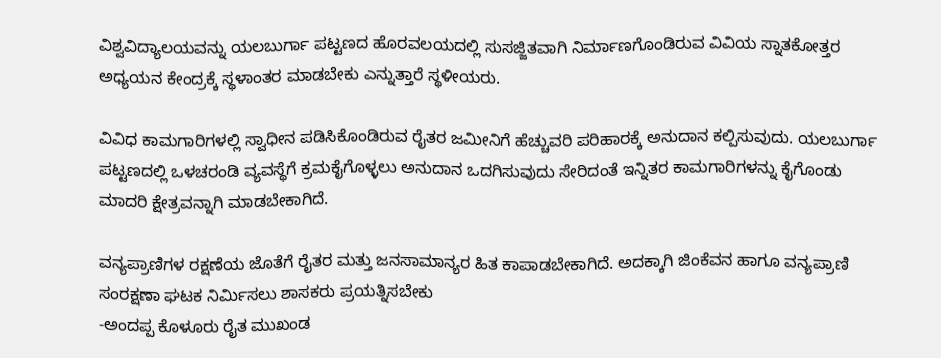ವಿಶ್ವವಿದ್ಯಾಲಯವನ್ನು ಯಲಬುರ್ಗಾ ಪಟ್ಟಣದ ಹೊರವಲಯದಲ್ಲಿ ಸುಸಜ್ಜಿತವಾಗಿ ನಿರ್ಮಾಣಗೊಂಡಿರುವ ವಿವಿಯ ಸ್ನಾತಕೋತ್ತರ ಅಧ್ಯಯನ ಕೇಂದ್ರಕ್ಕೆ ಸ್ಥಳಾಂತರ ಮಾಡಬೇಕು ಎನ್ನುತ್ತಾರೆ ಸ್ಥಳೀಯರು.

ವಿವಿಧ ಕಾಮಗಾರಿಗಳಲ್ಲಿ ಸ್ವಾಧೀನ ಪಡಿಸಿಕೊಂಡಿರುವ ರೈತರ ಜಮೀನಿಗೆ ಹೆಚ್ಚುವರಿ ಪರಿಹಾರಕ್ಕೆ ಅನುದಾನ ಕಲ್ಪಿಸುವುದು. ಯಲಬುರ್ಗಾ ಪಟ್ಟಣದಲ್ಲಿ ಒಳಚರಂಡಿ ವ್ಯವಸ್ಥೆಗೆ ಕ್ರಮಕೈಗೊಳ್ಳಲು ಅನುದಾನ ಒದಗಿಸುವುದು ಸೇರಿದಂತೆ ಇನ್ನಿತರ ಕಾಮಗಾರಿಗಳನ್ನು ಕೈಗೊಂಡು ಮಾದರಿ ಕ್ಷೇತ್ರವನ್ನಾಗಿ ಮಾಡಬೇಕಾಗಿದೆ.

ವನ್ಯಪ್ರಾಣಿಗಳ ರಕ್ಷಣೆಯ ಜೊತೆಗೆ ರೈತರ ಮತ್ತು ಜನಸಾಮಾನ್ಯರ ಹಿತ ಕಾಪಾಡಬೇಕಾಗಿದೆ. ಅದಕ್ಕಾಗಿ ಜಿಂಕೆವನ ಹಾಗೂ ವನ್ಯಪ್ರಾಣಿ ಸಂರಕ್ಷಣಾ ಘಟಕ ನಿರ್ಮಿಸಲು ಶಾಸಕರು ಪ್ರಯತ್ನಿಸಬೇಕು
-ಅಂದಪ್ಪ ಕೊಳೂರು ರೈತ ಮುಖಂಡ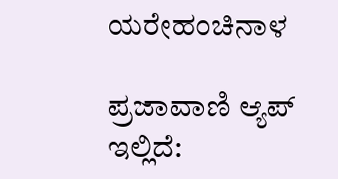ಯರೇಹಂಚಿನಾಳ

ಪ್ರಜಾವಾಣಿ ಆ್ಯಪ್ ಇಲ್ಲಿದೆ: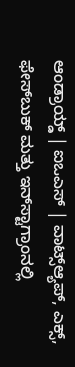ಆಂಡ್ರಾಯ್ಡ್ | ಐಒಎಸ್ | ವಾಟ್ಸ್ಆ್ಯಪ್, ಎಕ್ಸ್, ಫೇಸ್‌ಬುಕ್ ಮತ್ತು ಇನ್‌ಸ್ಟಾಗ್ರಾಂನಲ್ಲಿ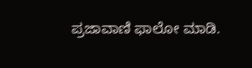ಪ್ರಜಾವಾಣಿ ಫಾಲೋ ಮಾಡಿ.